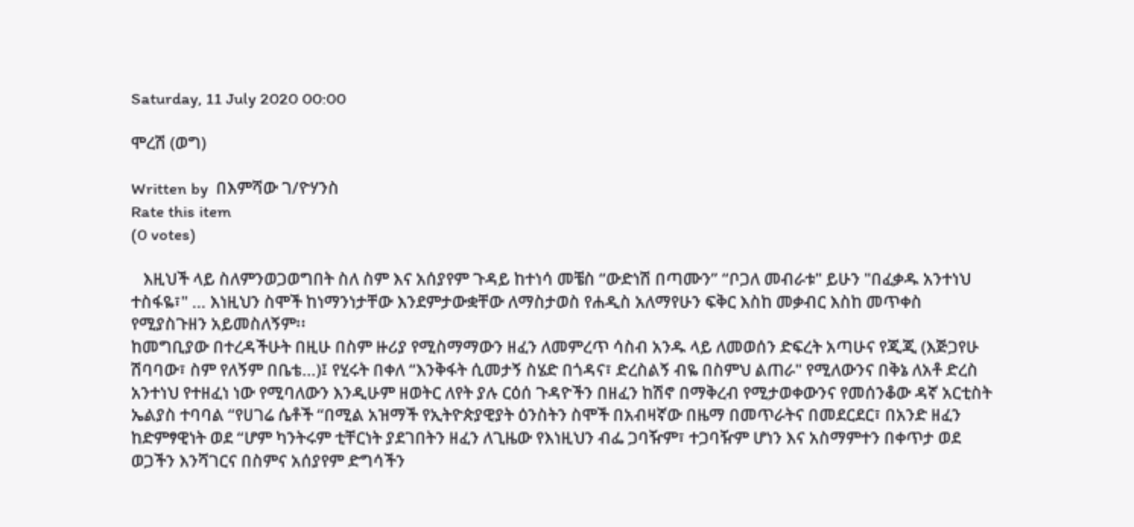Saturday, 11 July 2020 00:00

ሞረሽ (ወግ)

Written by  በእምሻው ገ/ዮሃንስ
Rate this item
(0 votes)

   እዚህች ላይ ስለምንወጋወግበት ስለ ስም እና አሰያየም ጉዳይ ከተነሳ መቼስ “ውድነሽ በጣሙን” “ቦጋለ መብራቱ" ይሁን "በፈቃዱ አንተነህ ተስፋዬ፣" … እነዚህን ስሞች ከነማንነታቸው እንደምታውቋቸው ለማስታወስ የሐዲስ አለማየሁን ፍቅር እስከ መቃብር እስከ መጥቀስ የሚያስጉዘን አይመስለኝም፡፡
ከመግቢያው በተረዳችሁት በዚሁ በስም ዙሪያ የሚስማማውን ዘፈን ለመምረጥ ሳስብ አንዱ ላይ ለመወሰን ድፍረት አጣሁና የጂጂ (እጅጋየሁ ሽባባው፣ ስም የለኝም በቤቴ…)፤ የሂሩት በቀለ “እንቅፋት ሲመታኝ ስሄድ በጎዳና፣ ድረስልኝ ብዬ በስምህ ልጠራ" የሚለውንና በቅኔ ለአቶ ድረስ አንተነህ የተዘፈነ ነው የሚባለውን እንዲሁም ዘወትር ለየት ያሉ ርዕሰ ጉዳዮችን በዘፈን ከሽኖ በማቅረብ የሚታወቀውንና የመሰንቆው ዳኛ አርቲስት ኤልያስ ተባባል “የሀገሬ ሴቶች “በሚል አዝማች የኢትዮጵያዊያት ዕንስትን ስሞች በአብዛኛው በዜማ በመጥራትና በመደርደር፣ በአንድ ዘፈን ከድምፃዊነት ወደ “ሆም ካንትሩም ቲቸርነት ያደገበትን ዘፈን ለጊዜው የእነዚህን ብፌ ጋባዥም፣ ተጋባዥም ሆነን እና አስማምተን በቀጥታ ወደ ወጋችን እንሻገርና በስምና አሰያየም ድግሳችን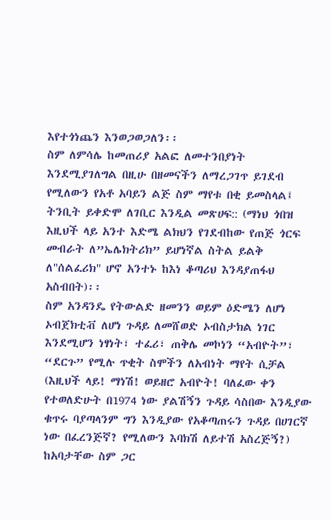እየተጎነጨን እንወጋወጋለን፡፡
ስም ለምሳሌ ከመጠሪያ አልፎ ለመተንበያነት እንደሚያገለግል በዚሁ በዘመናችን ለማረጋገጥ ይገደብ የሚለውን የአቶ አባይን ልጅ ስም ማየቱ በቂ ይመስላል፤ ትንቢት ይቀድሞ ለገቢር እንዲል መጽሀፍ:: (ማነህ ጎበዝ እዚህች ላይ አንተ እድሜ ልክህን የገደብከው የጠጅ ጎርፍ መብራት ለ”ኤሌክትሪክ” ይሆነኛል ስትል ይልቅ ለ"ሰልፈሪክ" ሆኖ አንተኑ ከእነ ቆጣሪህ እንዳያጠፋህ አስብበት)፡፡
ስም አንዳንዴ የትውልድ ዘመንን ወይም ዕድሜን ለሆነ ኦብጀክቲቭ ለሆነ ጉዳይ ለመሸወድ ኦብስታክል ነገር እንደሚሆን ነፃነት፣ ተፈሪ፣ ጠቅሌ መኮነን “አብዮት”፣ “ደርጉ” የሚሉ ጥቂት ስሞችን ለአብነት ማየት ሲቻል (እዚህች ላይ! ማነሽ! ወይዘሮ አብዮት! ባለፈው ቀን የተወለድሁት በ1974 ነው ያልሽኝን ጉዳይ ሳስበው እንዲያው ቁጥሩ ባያጣላንም ግን እንዲያው የአቆጣጠሩን ጉዳይ በሀገርኛ ነው በፈረንጅኛ? የሚለውን እባክሽ ለይተሽ አስረጅኝ?) ከአባታቸው ስም ጋር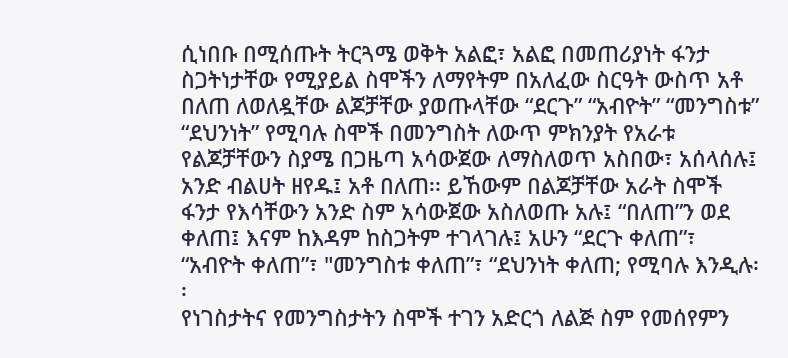ሲነበቡ በሚሰጡት ትርጓሜ ወቅት አልፎ፣ አልፎ በመጠሪያነት ፋንታ ስጋትነታቸው የሚያይል ስሞችን ለማየትም በአለፈው ስርዓት ውስጥ አቶ በለጠ ለወለዷቸው ልጆቻቸው ያወጡላቸው “ደርጉ” “አብዮት” “መንግስቱ” “ደህንነት” የሚባሉ ስሞች በመንግስት ለውጥ ምክንያት የአራቱ የልጆቻቸውን ስያሜ በጋዜጣ አሳውጀው ለማስለወጥ አስበው፣ አሰላሰሉ፤ አንድ ብልሀት ዘየዱ፤ አቶ በለጠ፡፡ ይኸውም በልጆቻቸው አራት ስሞች ፋንታ የእሳቸውን አንድ ስም አሳውጀው አስለወጡ አሉ፤ “በለጠ”ን ወደ ቀለጠ፤ እናም ከእዳም ከስጋትም ተገላገሉ፤ አሁን “ደርጉ ቀለጠ”፣ “አብዮት ቀለጠ”፣ "መንግስቱ ቀለጠ”፣ “ደህንነት ቀለጠ; የሚባሉ እንዲሉ፡፡
የነገስታትና የመንግስታትን ስሞች ተገን አድርጎ ለልጅ ስም የመሰየምን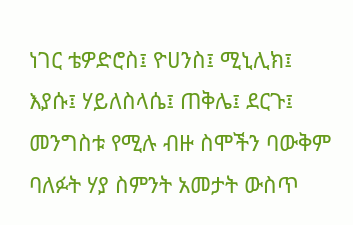ነገር ቴዎድሮስ፤ ዮሀንስ፤ ሚኒሊክ፤ እያሱ፤ ሃይለስላሴ፤ ጠቅሌ፤ ደርጉ፤ መንግስቱ የሚሉ ብዙ ስሞችን ባውቅም ባለፉት ሃያ ስምንት አመታት ውስጥ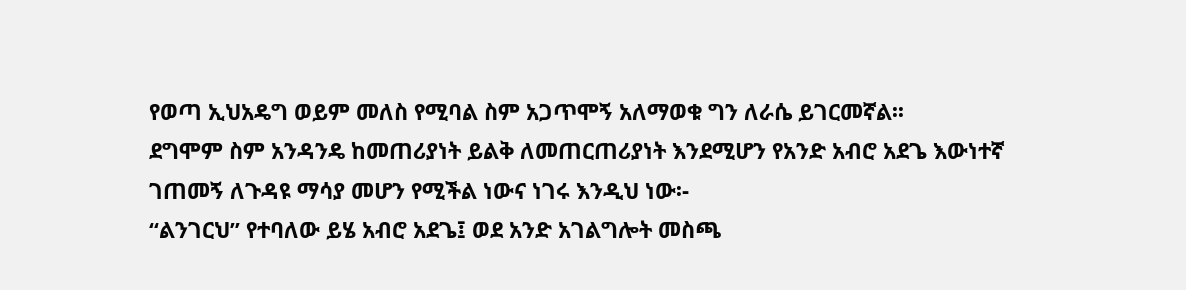የወጣ ኢህአዴግ ወይም መለስ የሚባል ስም አጋጥሞኝ አለማወቁ ግን ለራሴ ይገርመኛል፡፡
ደግሞም ስም አንዳንዴ ከመጠሪያነት ይልቅ ለመጠርጠሪያነት እንደሚሆን የአንድ አብሮ አደጌ እውነተኛ ገጠመኝ ለጉዳዩ ማሳያ መሆን የሚችል ነውና ነገሩ እንዲህ ነው፡-
“ልንገርህ” የተባለው ይሄ አብሮ አደጌ፤ ወደ አንድ አገልግሎት መስጫ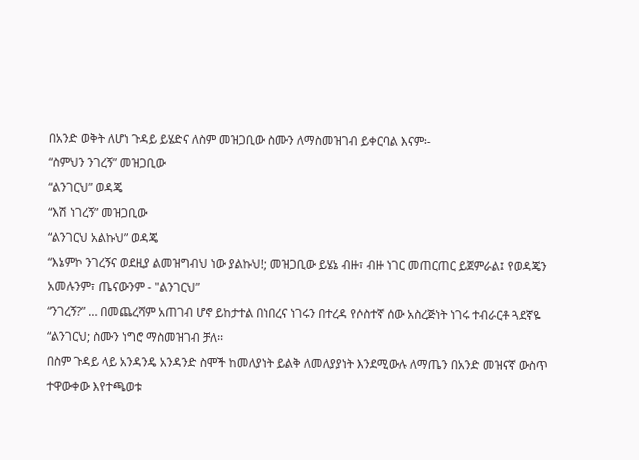በአንድ ወቅት ለሆነ ጉዳይ ይሄድና ለስም መዝጋቢው ስሙን ለማስመዝገብ ይቀርባል እናም፡-
“ስምህን ንገረኝ” መዝጋቢው
“ልንገርህ” ወዳጄ
“እሽ ነገረኝ” መዝጋቢው
“ልንገርህ አልኩህ” ወዳጄ
“እኔምኮ ንገረኝና ወደዚያ ልመዝግብህ ነው ያልኩህ!; መዝጋቢው ይሄኔ ብዙ፣ ብዙ ነገር መጠርጠር ይጀምራል፤ የወዳጄን አመሉንም፣ ጤናውንም - "ልንገርህ”
“ንገረኝ?” … በመጨረሻም አጠገብ ሆኖ ይከታተል በነበረና ነገሩን በተረዳ የሶስተኛ ሰው አስረጅነት ነገሩ ተብራርቶ ጓደኛዬ “ልንገርህ; ስሙን ነግሮ ማስመዝገብ ቻለ፡፡
በስም ጉዳይ ላይ አንዳንዴ አንዳንድ ስሞች ከመለያነት ይልቅ ለመለያያነት እንደሚውሉ ለማጤን በአንድ መዝናኛ ውስጥ ተዋውቀው እየተጫወቱ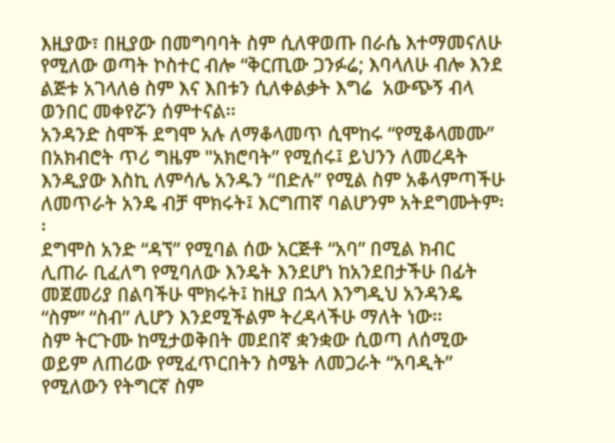እዚያው፣ በዚያው በመግባባት ስም ሲለዋወጡ በራሴ እተማመናለሁ የሚለው ወጣት ኮስተር ብሎ “ቅርጢው ጋንፉሬ; እባላለሁ ብሎ እንደ ልጅቱ አገላለፅ ስም እና እበቱን ሲለቀልቃት እግሬ  አውጭኝ ብላ ወንበር መቀየሯን ሰምተናል፡፡
አንዳንድ ስሞች ደግሞ አሉ ለማቆላመጥ ሲሞከሩ “የሚቆላመሙ” በአክብሮት ጥሪ ግዜም "አክሮባት” የሚሰሩ፤ ይህንን ለመረዳት እንዲያው እስኪ ለምሳሌ አንዱን “በድሉ” የሚል ስም አቆላምጣችሁ ለመጥራት አንዴ ብቻ ሞክሩት፤ እርግጠኛ ባልሆንም አትደግሙትም፡፡
ደግሞስ አንድ “ዳኘ” የሚባል ሰው አርጅቶ “አባ” በሚል ክብር ሊጠራ ቢፈለግ የሚባለው እንዴት እንደሆነ ከአንደበታችሁ በፊት መጀመሪያ በልባችሁ ሞክሩት፤ ከዚያ በኋላ እንግዲህ አንዳንዴ “ስም” “ስብ” ሊሆን እንደሚችልም ትረዳላችሁ ማለት ነው፡፡
ስም ትርጉሙ ከሚታወቅበት መደበኛ ቋንቋው ሲወጣ ለሰሚው ወይም ለጠሪው የሚፈጥርበትን ስሜት ለመጋራት “አባዲት” የሚለውን የትግርኛ ስም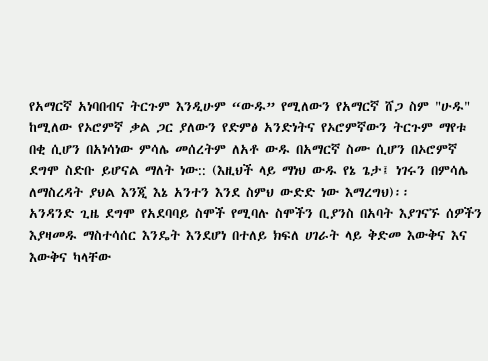የአማርኛ አነባበብና ትርጉም እንዲሁም “ውዱ” የሚለውን የአማርኛ ሸጋ ስም "ሁዱ" ከሚለው የኦሮምኛ ቃል ጋር ያለውን የድምፅ አንድነትና የኦሮምኛውን ትርጉም ማየቱ በቂ ሲሆን በአነሳነው ምሳሌ መሰረትም ለአቶ ውዱ በአማርኛ ስሙ ሲሆን በኦሮምኛ ደግሞ ስድቡ ይሆናል ማለት ነው:: (እዚህች ላይ ማነህ ውዱ የኔ ጌታ፤ ነገሩን በምሳሌ ለማስረዳት ያህል እንጂ እኔ አንተን እንደ ስምህ ውድድ ነው እማረግህ)፡፡
አንዳንድ ጊዜ ደግሞ የአደባባይ ስሞች የሚባሉ ስሞችን ቢያንስ በአባት እያገናኙ ሰዎችን እያዛመዱ ማስተሳሰር እንዴት እንደሆነ በተለይ ክፍለ ሀገራት ላይ ቅድመ እውቅና እና እውቅና ካላቸው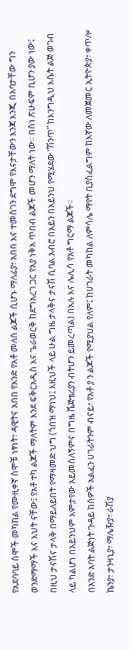የአደባባይ ስሞች መካከል የሙዚቀኛ ስሞቹ ነፃነት፣ ዳዊትና አበበ የአንድ የአቶ መለሰ ልጆች ሲሆኑ ማለፊያ፣ አበበ እና ተመስገን ደግሞ የእናታቸውን እንጃ እንጂ በአባታቸው ግን ወንድማማች እና እህት ናቸው፤ የአቶ ተካ ልጆች ማለትም እንደ ፍቅርአዲስ እና ጌራወርቅ ከደግአረገ ጋር የአያ ነቅአ ጥበብ ልጆች መሆን ማለት ነው፡፡ በስነ ጽሁፍም ቢሆን ያው ነው፤ በዚህ ታናሽና ታላቅ በማይለይበት የማዛመድ ህግ (ጎበዝ ማነህ፤ እዚህች ላይ ሁል ግዜ ታላቅና ታናሽ ሲባል አብሮ በአይን በአይንህ የሚሄደው “ሽንጥ” ከእንግዲህ እሴት ልጅ ወገብ ላይ ካልሆነ በአይንህም እምታየው አይመስለኝምና በግዜ ቬጅቴሪያን ብትሆን ይመረጣል) በአሉ እና ሌሊሳ የአቶ ግርማ ልጆች፡፡
በአንድ አባት ልጅነት ጉዳይ ከሰዎች አልፈን ሀገራትንም ብናይ፣ የአቶ ያ ን ልጆች የሚያህል የለም፤ ከሀገራት መካከል ለምሳሌ ማየት ቢያስፈልግም ከእኛው ለመጀመር ኢትዮጵያ፣ ቀጥሎ ኬንያ፣ ታንዛኒያ፣ ማሌዥያ፣ ራሽያ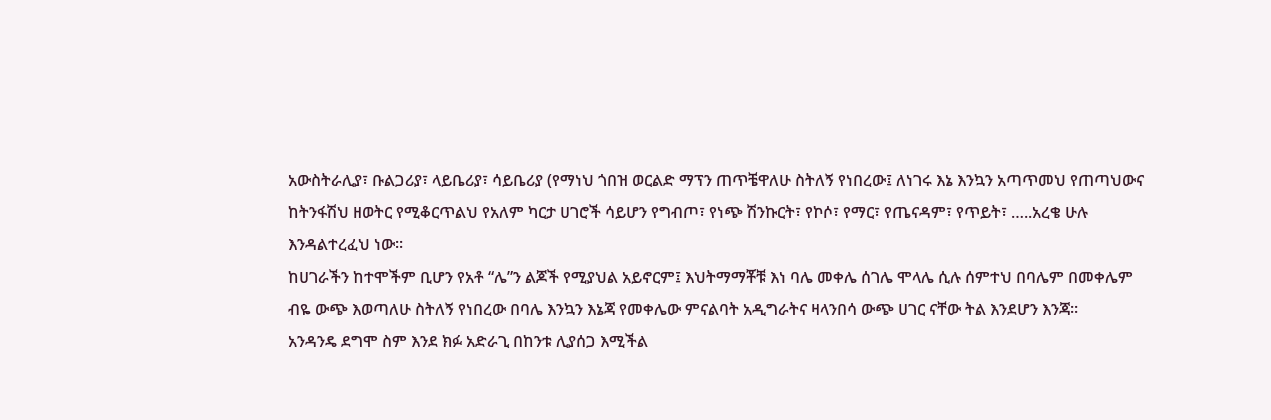አውስትራሊያ፣ ቡልጋሪያ፣ ላይቤሪያ፣ ሳይቤሪያ (የማነህ ጎበዝ ወርልድ ማፕን ጠጥቼዋለሁ ስትለኝ የነበረው፤ ለነገሩ እኔ እንኳን አጣጥመህ የጠጣህውና ከትንፋሽህ ዘወትር የሚቆርጥልህ የአለም ካርታ ሀገሮች ሳይሆን የግብጦ፣ የነጭ ሽንኩርት፣ የኮሶ፣ የማር፣ የጤናዳም፣ የጥይት፣ …..አረቄ ሁሉ እንዳልተረፈህ ነው፡፡
ከሀገራችን ከተሞችም ቢሆን የአቶ “ሌ”ን ልጆች የሚያህል አይኖርም፤ እህትማማቾቹ እነ ባሌ መቀሌ ሰገሌ ሞላሌ ሲሉ ሰምተህ በባሌም በመቀሌም ብዬ ውጭ እወጣለሁ ስትለኝ የነበረው በባሌ እንኳን እኔጃ የመቀሌው ምናልባት አዲግራትና ዛላንበሳ ውጭ ሀገር ናቸው ትል እንደሆን እንጃ፡፡
አንዳንዴ ደግሞ ስም እንደ ክፉ አድራጊ በከንቱ ሊያሰጋ እሚችል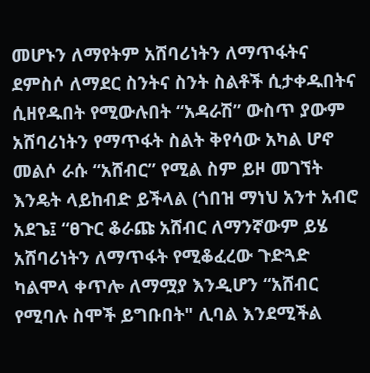መሆኑን ለማየትም አሸባሪነትን ለማጥፋትና ደምስሶ ለማደር ስንትና ስንት ስልቶች ሲታቀዱበትና ሲዘየዱበት የሚውሉበት “አዳራሽ” ውስጥ ያውም አሸባሪነትን የማጥፋት ስልት ቅየሳው አካል ሆኖ መልሶ ራሱ “አሸብር” የሚል ስም ይዞ መገኘት እንዴት ላይከብድ ይችላል (ጎበዝ ማነህ አንተ አብሮ አደጌ፤ “ፀጉር ቆራጩ አሸብር ለማንኛውም ይሄ አሸባሪነትን ለማጥፋት የሚቆፈረው ጉድጓድ ካልሞላ ቀጥሎ ለማሟያ እንዲሆን “አሸብር የሚባሉ ስሞች ይግቡበት" ሊባል እንደሚችል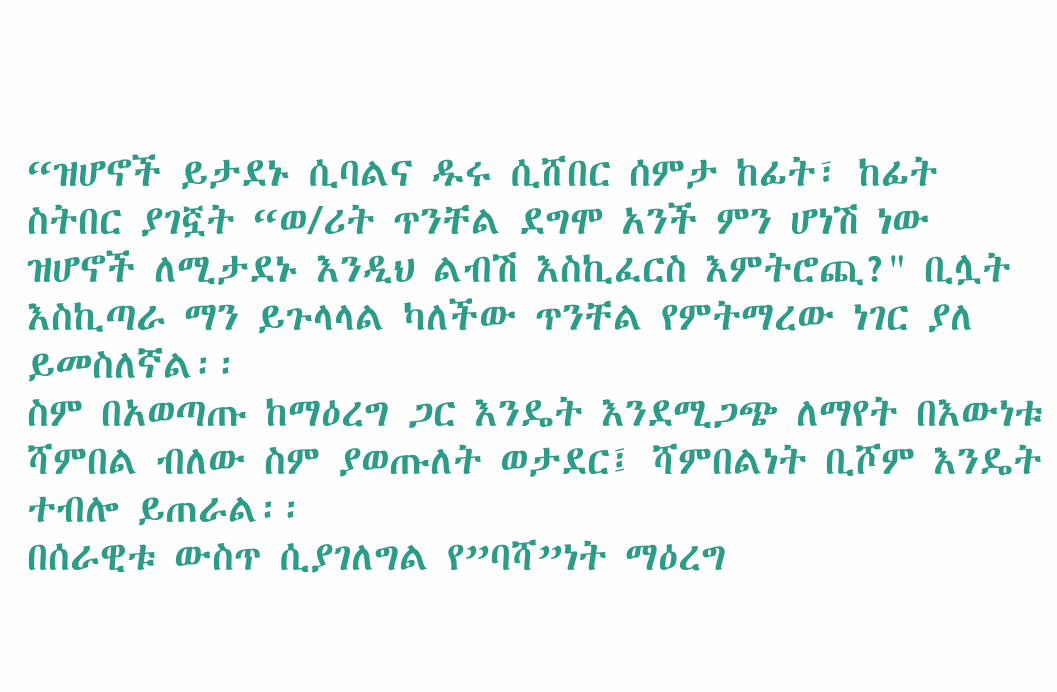“ዝሆኖች ይታደኑ ሲባልና ዱሩ ሲሸበር ሰምታ ከፊት፣ ከፊት ስትበር ያገኟት “ወ/ሪት ጥንቸል ደግሞ አንች ምን ሆነሽ ነው ዝሆኖች ለሚታደኑ እንዲህ ልብሽ እስኪፈርስ እምትሮጪ?" ቢሏት እስኪጣራ ማን ይጉላላል ካለችው ጥንቸል የምትማረው ነገር ያለ ይመስለኛል፡፡
ስም በአወጣጡ ከማዕረግ ጋር እንዴት እንደሚጋጭ ለማየት በእውነቱ ሻምበል ብለው ስም ያወጡለት ወታደር፤ ሻምበልነት ቢሾም እንዴት ተብሎ ይጠራል፡፡
በሰራዊቱ ውስጥ ሲያገለግል የ”ባሻ”ነት ማዕረግ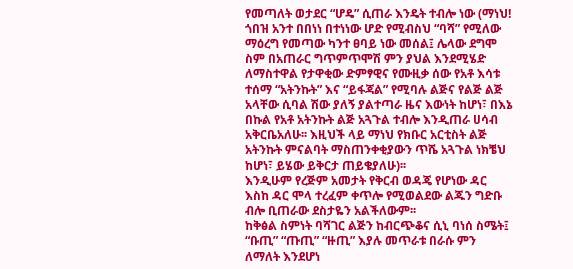የመጣለት ወታደር “ሆዴ” ሲጠራ እንዴት ተብሎ ነው (ማነህ! ጎበዝ አንተ በበነነ በተነነው ሆድ የሚብስህ “ባሻ” የሚለው ማዕረግ የመጣው ካንተ ፀባይ ነው መሰል፤ ሌላው ደግሞ ስም በአጠራር ግጥምጥሞሽ ምን ያህል እንደሚሄድ ለማስተዋል የታዋቂው ድምፃዊና የሙዚቃ ሰው የአቶ እሳቱ ተሰማ “አትንኩት” እና “ይፋጃል” የሚባሉ ልጅና የልጅ ልጅ አላቸው ሲባል ሽው ያለኝ ያልተጣራ ዜና እውነት ከሆነ፣ በእኔ በኩል የአቶ አትንኩት ልጅ አጓጉል ተብሎ እንዲጠራ ሀሳብ አቅርቤአለሁ፡፡ እዚህች ላይ ማነህ የክቡር አርቲስት ልጅ አትንኩት ምናልባት ማስጠንቀቂያውን ጥሼ አጓጉል ነክቼህ ከሆነ፣ ይሄው ይቅርታ ጠይቄያለሁ)፡፡
እንዲሁም የረጅም አመታት የቅርብ ወዳጄ የሆነው ዳር እስከ ዳር ሞላ ተረፈም ቀጥሎ የሚወልደው ልጁን ግድቡ ብሎ ቢጠራው ደስታዬን አልችለውም፡፡
ከቅፅል ስምነት ባሻገር ልጅን ከብርጭቆና ሲኒ ባነሰ ስሜት፤ “ቡጢ” “ጡጢ” “ዙጢ” እያሉ መጥራቱ በራሱ ምን ለማለት እንደሆነ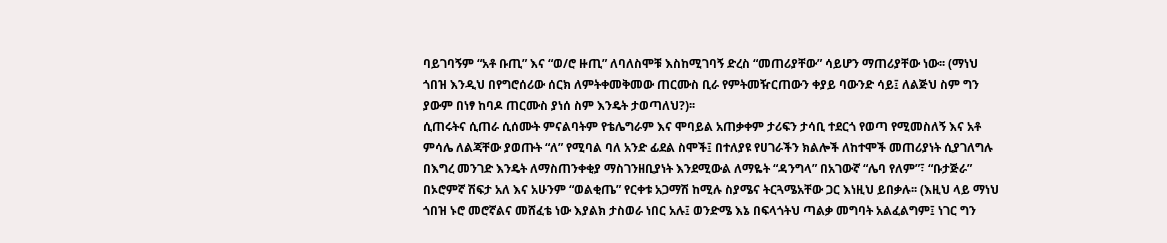ባይገባኝም “አቶ ቡጢ” እና “ወ/ሮ ዙጢ” ለባለስሞቹ እስከሚገባኝ ድረስ “መጠሪያቸው” ሳይሆን ማጠሪያቸው ነው፡፡ (ማነህ ጎበዝ እንዲህ በየግሮሰሪው ሰርክ ለምትቀመቅመው ጠርሙስ ቢራ የምትመዥርጠውን ቀያይ ባውንድ ሳይ፤ ለልጅህ ስም ግን ያውም በነፃ ከባዶ ጠርሙስ ያነሰ ስም እንዴት ታወጣለህ?)፡፡
ሲጠሩትና ሲጠራ ሲሰሙት ምናልባትም የቴሌግራም እና ሞባይል አጠቃቀም ታሪፍን ታሳቢ ተደርጎ የወጣ የሚመስለኝ እና አቶ ምሳሌ ለልጃቸው ያወጡት “ለ” የሚባል ባለ አንድ ፊደል ስሞች፤ በተለያዩ የሀገራችን ክልሎች ለከተሞች መጠሪያነት ሲያገለግሉ በእግረ መንገድ እንዴት ለማስጠንቀቂያ ማስገንዘቢያነት እንደሚውል ለማዬት “ዳንግላ” በአገውኛ “ሌባ የለም”፣ “ቡታጅራ” በኦሮምኛ ሽፍታ አለ እና አሁንም “ወልቂጤ” የርቀቱ አጋማሽ ከሚሉ ስያሜና ትርጓሜአቸው ጋር እነዚህ ይበቃሉ፡፡ (እዚህ ላይ ማነህ ጎበዝ ኑሮ መሮኛልና መሸፈቴ ነው እያልክ ታስወራ ነበር አሉ፤ ወንድሜ እኔ በፍላጎትህ ጣልቃ መግባት አልፈልግም፤ ነገር ግን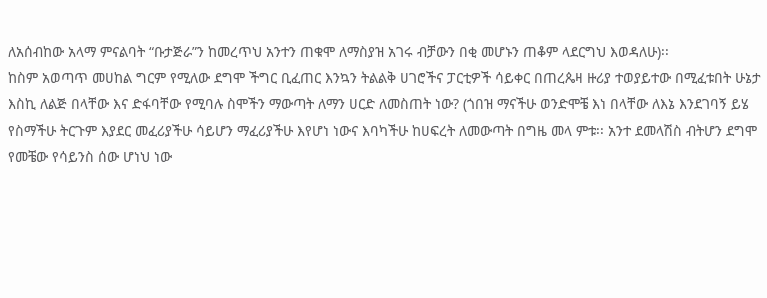ለአሰብከው አላማ ምናልባት “ቡታጅራ”ን ከመረጥህ አንተን ጠቁሞ ለማስያዝ አገሩ ብቻውን በቂ መሆኑን ጠቆም ላደርግህ እወዳለሁ)፡፡
ከስም አወጣጥ መሀከል ግርም የሚለው ደግሞ ችግር ቢፈጠር እንኳን ትልልቅ ሀገሮችና ፓርቲዎች ሳይቀር በጠረጴዛ ዙሪያ ተወያይተው በሚፈቱበት ሁኔታ እስኪ ለልጅ በላቸው እና ድፋባቸው የሚባሉ ስሞችን ማውጣት ለማን ሀርድ ለመስጠት ነው? (ጎበዝ ማናችሁ ወንድሞቼ እነ በላቸው ለእኔ እንደገባኝ ይሄ የስማችሁ ትርጉም እያደር መፈሪያችሁ ሳይሆን ማፈሪያችሁ እየሆነ ነውና እባካችሁ ከሀፍረት ለመውጣት በግዜ መላ ምቱ፡፡ አንተ ደመላሽስ ብትሆን ደግሞ የመቼው የሳይንስ ሰው ሆነህ ነው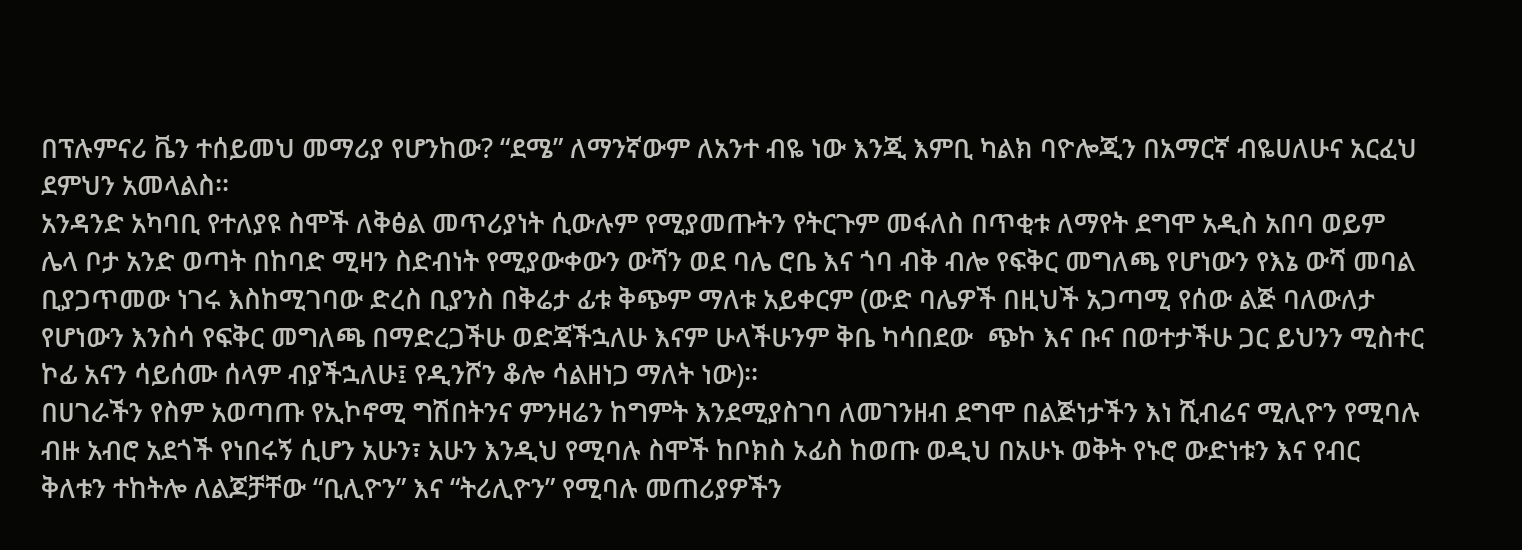በፕሉምናሪ ቬን ተሰይመህ መማሪያ የሆንከው? “ደሜ” ለማንኛውም ለአንተ ብዬ ነው እንጂ እምቢ ካልክ ባዮሎጂን በአማርኛ ብዬሀለሁና አርፈህ ደምህን አመላልስ፡፡
አንዳንድ አካባቢ የተለያዩ ስሞች ለቅፅል መጥሪያነት ሲውሉም የሚያመጡትን የትርጉም መፋለስ በጥቂቱ ለማየት ደግሞ አዲስ አበባ ወይም ሌላ ቦታ አንድ ወጣት በከባድ ሚዛን ስድብነት የሚያውቀውን ውሻን ወደ ባሌ ሮቤ እና ጎባ ብቅ ብሎ የፍቅር መግለጫ የሆነውን የእኔ ውሻ መባል ቢያጋጥመው ነገሩ እስከሚገባው ድረስ ቢያንስ በቅሬታ ፊቱ ቅጭም ማለቱ አይቀርም (ውድ ባሌዎች በዚህች አጋጣሚ የሰው ልጅ ባለውለታ የሆነውን እንስሳ የፍቅር መግለጫ በማድረጋችሁ ወድጃችኋለሁ እናም ሁላችሁንም ቅቤ ካሳበደው  ጭኮ እና ቡና በወተታችሁ ጋር ይህንን ሚስተር ኮፊ አናን ሳይሰሙ ሰላም ብያችኋለሁ፤ የዲንሾን ቆሎ ሳልዘነጋ ማለት ነው)፡፡
በሀገራችን የስም አወጣጡ የኢኮኖሚ ግሽበትንና ምንዛሬን ከግምት እንደሚያስገባ ለመገንዘብ ደግሞ በልጅነታችን እነ ሺብሬና ሚሊዮን የሚባሉ ብዙ አብሮ አደጎች የነበሩኝ ሲሆን አሁን፣ አሁን እንዲህ የሚባሉ ስሞች ከቦክስ ኦፊስ ከወጡ ወዲህ በአሁኑ ወቅት የኑሮ ውድነቱን እና የብር ቅለቱን ተከትሎ ለልጆቻቸው “ቢሊዮን” እና “ትሪሊዮን” የሚባሉ መጠሪያዎችን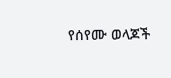የሰየሙ ወላጆች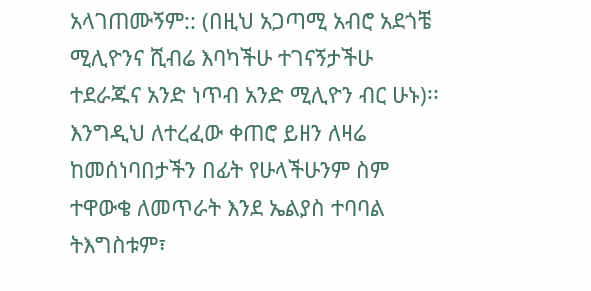አላገጠሙኝም:: (በዚህ አጋጣሚ አብሮ አደጎቼ ሚሊዮንና ሺብሬ እባካችሁ ተገናኝታችሁ ተደራጁና አንድ ነጥብ አንድ ሚሊዮን ብር ሁኑ)፡፡
እንግዲህ ለተረፈው ቀጠሮ ይዘን ለዛሬ ከመሰነባበታችን በፊት የሁላችሁንም ስም ተዋውቄ ለመጥራት እንደ ኤልያስ ተባባል ትእግስቱም፣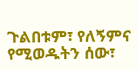ጉልበቱም፣ የለኝምና የሚወዱትን ሰው፣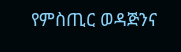የምስጢር ወዳጅንና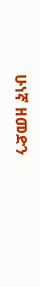ሁነኛ ዘመድን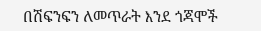በሽፍንፍን ለመጥራት እንደ ጎጃሞች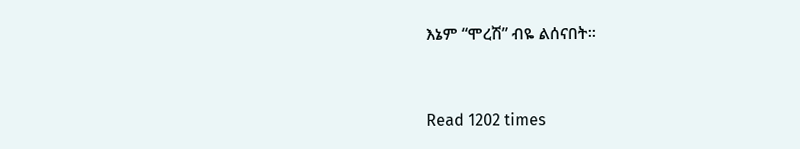እኔም “ሞረሽ” ብዬ ልሰናበት፡፡


Read 1202 times